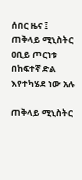ሰበር ዜና ፤ ጠቅላይ ሚኒስትር ዐቢይ ጦርነቱ በከፍተኛ ድል እየተካሄደ ነው አሉ

ጠቅላይ ሚኒስትር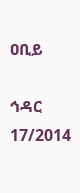ዐቢይ

ኅዳር 17/2014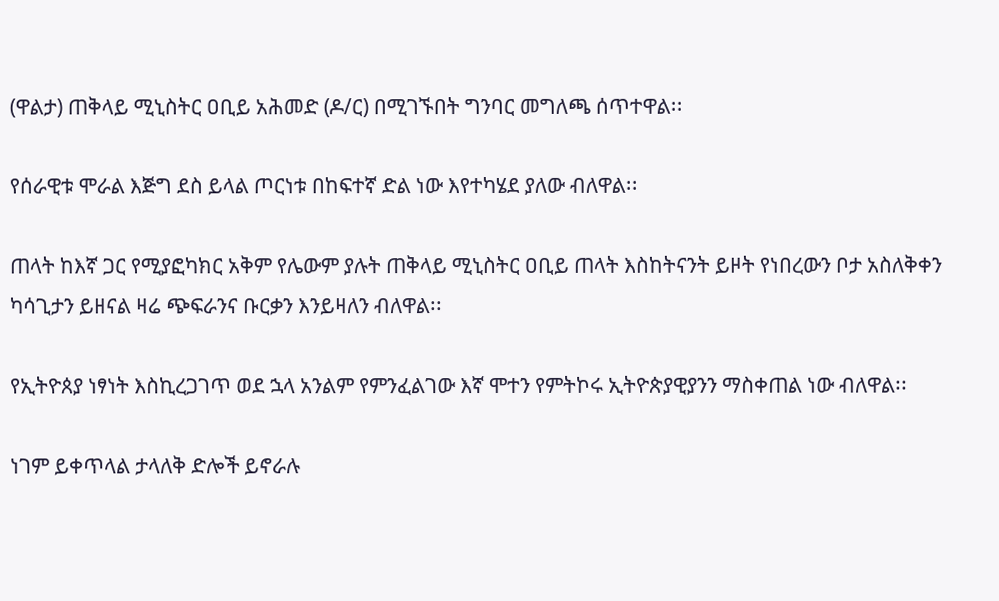(ዋልታ) ጠቅላይ ሚኒስትር ዐቢይ አሕመድ (ዶ/ር) በሚገኙበት ግንባር መግለጫ ሰጥተዋል፡፡

የሰራዊቱ ሞራል እጅግ ደስ ይላል ጦርነቱ በከፍተኛ ድል ነው እየተካሄደ ያለው ብለዋል፡፡

ጠላት ከእኛ ጋር የሚያፎካክር አቅም የሌውም ያሉት ጠቅላይ ሚኒስትር ዐቢይ ጠላት እስከትናንት ይዞት የነበረውን ቦታ አስለቅቀን ካሳጊታን ይዘናል ዛሬ ጭፍራንና ቡርቃን እንይዛለን ብለዋል፡፡

የኢትዮጰያ ነፃነት እስኪረጋገጥ ወደ ኋላ አንልም የምንፈልገው እኛ ሞተን የምትኮሩ ኢትዮጵያዊያንን ማስቀጠል ነው ብለዋል፡፡

ነገም ይቀጥላል ታላለቅ ድሎች ይኖራሉ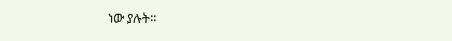ነው ያሉት፡፡